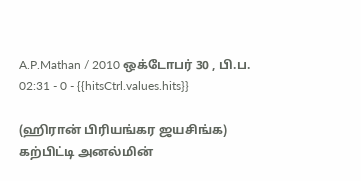A.P.Mathan / 2010 ஒக்டோபர் 30 , பி.ப. 02:31 - 0 - {{hitsCtrl.values.hits}}

(ஹிரான் பிரியங்கர ஜயசிங்க)
கற்பிட்டி அனல்மின்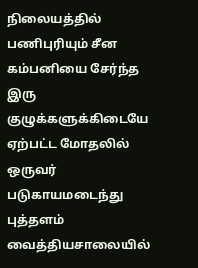நிலையத்தில் பணிபுரியும் சீன கம்பனியை சேர்ந்த இரு குழுக்களுக்கிடையே ஏற்பட்ட மோதலில் ஒருவர் படுகாயமடைந்து புத்தளம் வைத்தியசாலையில்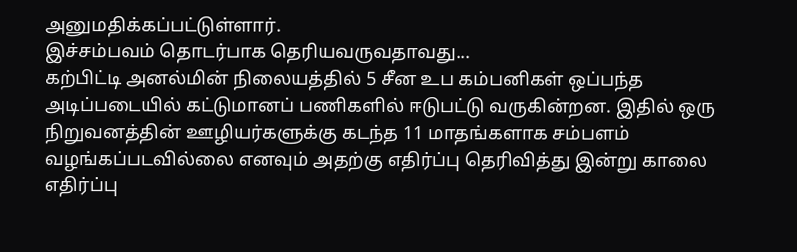அனுமதிக்கப்பட்டுள்ளார்.
இச்சம்பவம் தொடர்பாக தெரியவருவதாவது...
கற்பிட்டி அனல்மின் நிலையத்தில் 5 சீன உப கம்பனிகள் ஒப்பந்த அடிப்படையில் கட்டுமானப் பணிகளில் ஈடுபட்டு வருகின்றன. இதில் ஒரு நிறுவனத்தின் ஊழியர்களுக்கு கடந்த 11 மாதங்களாக சம்பளம் வழங்கப்படவில்லை எனவும் அதற்கு எதிர்ப்பு தெரிவித்து இன்று காலை எதிர்ப்பு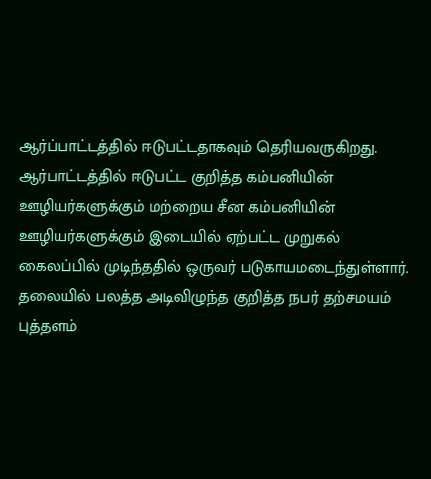ஆர்ப்பாட்டத்தில் ஈடுபட்டதாகவும் தெரியவருகிறது. ஆர்பாட்டத்தில் ஈடுபட்ட குறித்த கம்பனியின் ஊழியர்களுக்கும் மற்றைய சீன கம்பனியின் ஊழியர்களுக்கும் இடையில் ஏற்பட்ட முறுகல் கைலப்பில் முடிந்ததில் ஒருவர் படுகாயமடைந்துள்ளார். தலையில் பலத்த அடிவிழுந்த குறித்த நபர் தற்சமயம் புத்தளம்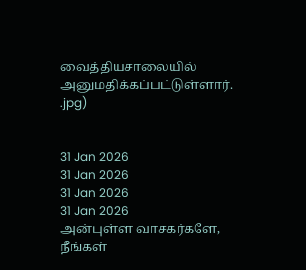வைத்தியசாலையில் அனுமதிக்கப்பட்டுள்ளார்.
.jpg)


31 Jan 2026
31 Jan 2026
31 Jan 2026
31 Jan 2026
அன்புள்ள வாசகர்களே,
நீங்கள்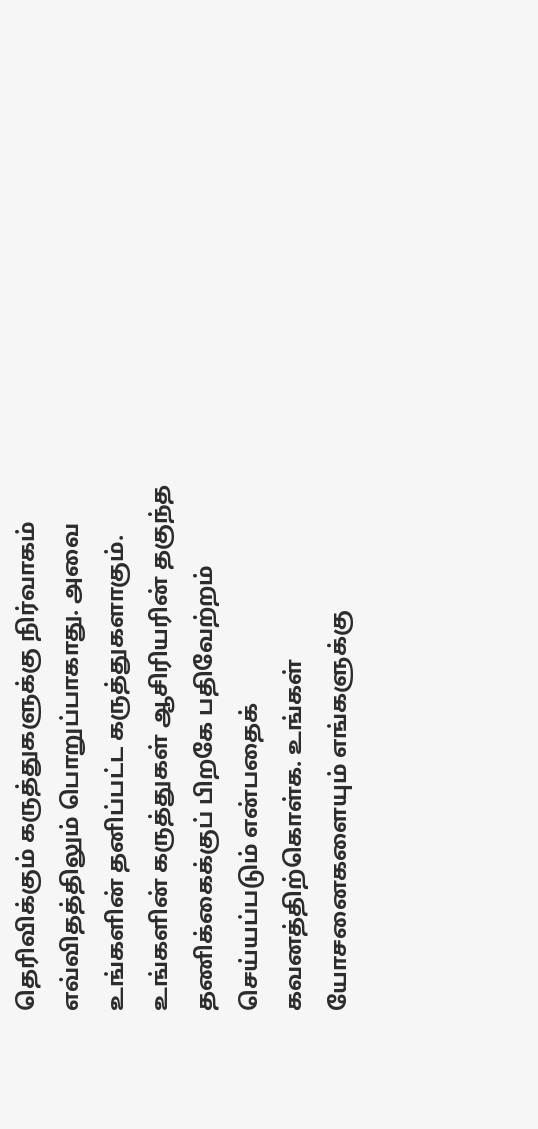தெரிவிக்கும் கருத்துகளுக்கு நிர்வாகம் எவ்விதத்திலும் பொறுப்பாகாது. அவை உங்களின் தனிப்பட்ட கருத்துகளாகும். உங்களின் கருத்துகள் ஆசிரியரின் தகுந்த தணிக்கைக்குப் பிறகே பதிவேற்றம் செய்யப்படும் என்பதைக் கவனத்திற்கொள்க. உங்கள் யோசனைகளையும் எங்களுக்கு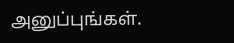அனுப்புங்கள்.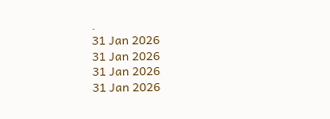.
31 Jan 2026
31 Jan 2026
31 Jan 2026
31 Jan 2026